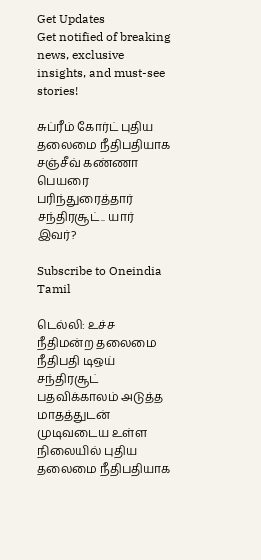Get Updates
Get notified of breaking news, exclusive insights, and must-see stories!

சுப்ரீம் கோர்ட் புதிய தலைமை நீதிபதியாக சஞ்சீவ் கண்ணா பெயரை பரிந்துரைத்தார் சந்திரசூட்.. யார் இவர்?

Subscribe to Oneindia Tamil

டெல்லி: உச்ச நீதிமன்ற தலைமை நீதிபதி டிஒய் சந்திரசூட் பதவிக்காலம் அடுத்த மாதத்துடன் முடிவடைய உள்ள நிலையில் புதிய தலைமை நீதிபதியாக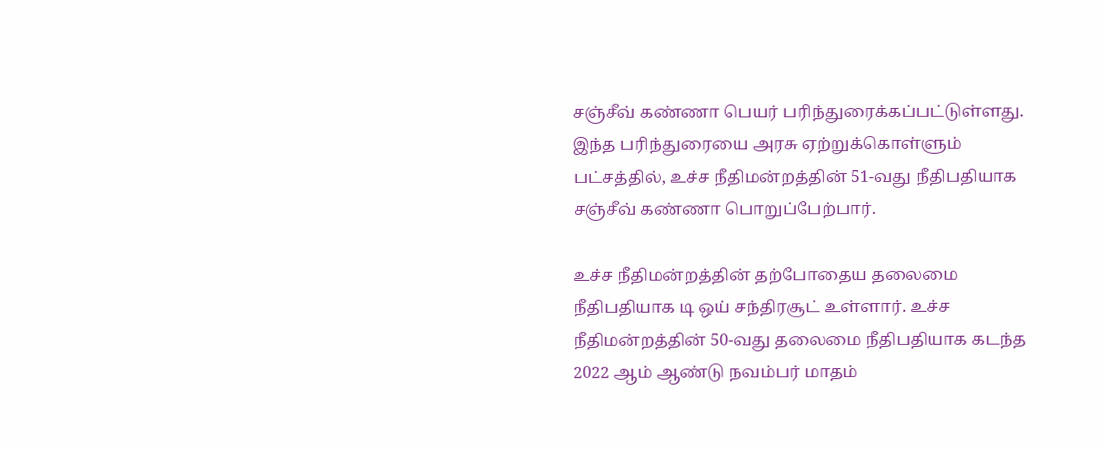சஞ்சீவ் கண்ணா பெயர் பரிந்துரைக்கப்பட்டுள்ளது. இந்த பரிந்துரையை அரசு ஏற்றுக்கொள்ளும் பட்சத்தில், உச்ச நீதிமன்றத்தின் 51-வது நீதிபதியாக சஞ்சீவ் கண்ணா பொறுப்பேற்பார்.

உச்ச நீதிமன்றத்தின் தற்போதைய தலைமை நீதிபதியாக டி ஒய் சந்திரசூட் உள்ளார். உச்ச நீதிமன்றத்தின் 50-வது தலைமை நீதிபதியாக கடந்த 2022 ஆம் ஆண்டு நவம்பர் மாதம்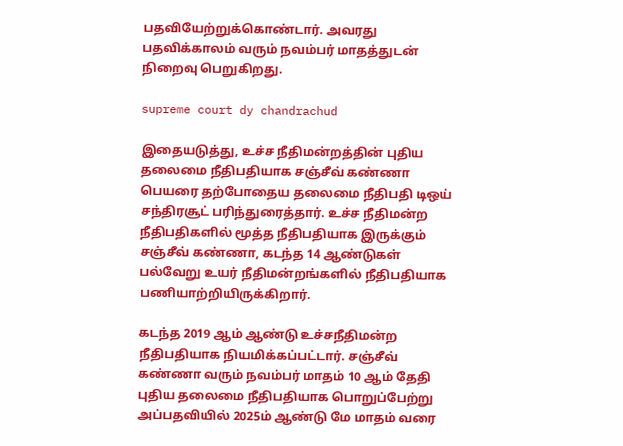பதவியேற்றுக்கொண்டார். அவரது பதவிக்காலம் வரும் நவம்பர் மாதத்துடன் நிறைவு பெறுகிறது.

supreme court dy chandrachud

இதையடுத்து, உச்ச நீதிமன்றத்தின் புதிய தலைமை நீதிபதியாக சஞ்சீவ் கண்ணா பெயரை தற்போதைய தலைமை நீதிபதி டிஒய் சந்திரசூட் பரிந்துரைத்தார். உச்ச நீதிமன்ற நீதிபதிகளில் மூத்த நீதிபதியாக இருக்கும் சஞ்சீவ் கண்ணா, கடந்த 14 ஆண்டுகள் பல்வேறு உயர் நீதிமன்றங்களில் நீதிபதியாக பணியாற்றியிருக்கிறார்.

கடந்த 2019 ஆம் ஆண்டு உச்சநீதிமன்ற நீதிபதியாக நியமிக்கப்பட்டார். சஞ்சீவ் கண்ணா வரும் நவம்பர் மாதம் 10 ஆம் தேதி புதிய தலைமை நீதிபதியாக பொறுப்பேற்று அப்பதவியில் 2025ம் ஆண்டு மே மாதம் வரை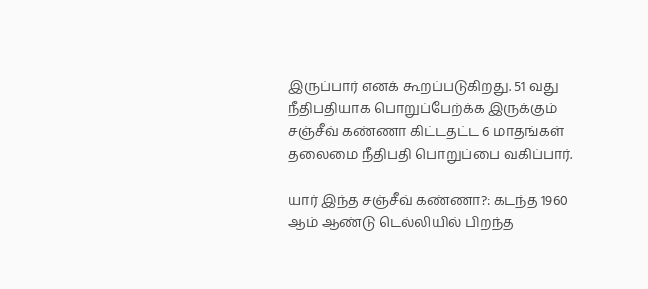இருப்பார் எனக் கூறப்படுகிறது. 51 வது நீதிபதியாக பொறுப்பேற்க்க இருக்கும் சஞ்சீவ் கண்ணா கிட்டதட்ட 6 மாதங்கள் தலைமை நீதிபதி பொறுப்பை வகிப்பார்.

யார் இந்த சஞ்சீவ் கண்ணா?: கடந்த 1960 ஆம் ஆண்டு டெல்லியில் பிறந்த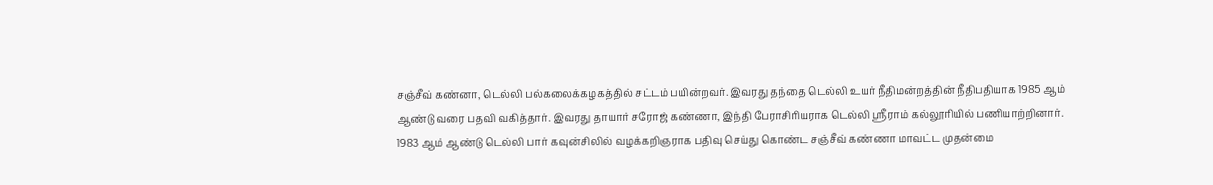சஞ்சீவ் கண்னா, டெல்லி பல்கலைக்கழகத்தில் சட்டம் பயின்றவர். இவரது தந்தை டெல்லி உயர் நீதிமன்றத்தின் நீதிபதியாக 1985 ஆம் ஆண்டு வரை பதவி வகித்தார். இவரது தாயார் சரோஜ் கண்ணா, இந்தி பேராசிரியராக டெல்லி ஸ்ரீராம் கல்லூரியில் பணியாற்றினார். 1983 ஆம் ஆண்டு டெல்லி பார் கவுன்சிலில் வழக்கறிஞராக பதிவு செய்து கொண்ட சஞ்சீவ் கண்ணா மாவட்ட முதன்மை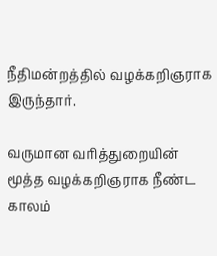நீதிமன்றத்தில் வழக்கறிஞராக இருந்தார்.

வருமான வரித்துறையின் மூத்த வழக்கறிஞராக நீண்ட காலம்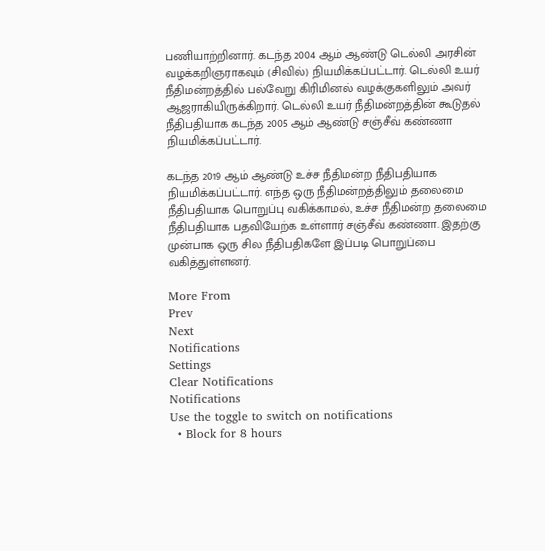பணியாற்றினார். கடந்த 2004 ஆம் ஆண்டு டெல்லி அரசின் வழக்கறிஞராகவும் (சிவில்) நியமிக்கப்பட்டார். டெல்லி உயர் நீதிமன்றத்தில் பல்வேறு கிரிமினல் வழக்குகளிலும் அவர் ஆஜராகியிருக்கிறார். டெல்லி உயர் நீதிமன்றத்தின் கூடுதல் நீதிபதியாக கடந்த 2005 ஆம் ஆண்டு சஞ்சீவ் கண்ணா நியமிக்கப்பட்டார்.

கடந்த 2019 ஆம் ஆண்டு உச்ச நீதிமன்ற நீதிபதியாக நியமிக்கப்பட்டார். எந்த ஒரு நீதிமன்றத்திலும் தலைமை நீதிபதியாக பொறுப்பு வகிக்காமல், உச்ச நீதிமன்ற தலைமை நீதிபதியாக பதவியேற்க உள்ளார் சஞ்சீவ் கண்ணா. இதற்கு முன்பாக ஒரு சில நீதிபதிகளே இப்படி பொறுப்பை வகித்துள்ளனர்.

More From
Prev
Next
Notifications
Settings
Clear Notifications
Notifications
Use the toggle to switch on notifications
  • Block for 8 hours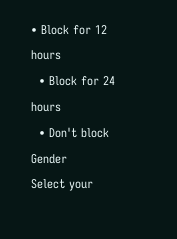• Block for 12 hours
  • Block for 24 hours
  • Don't block
Gender
Select your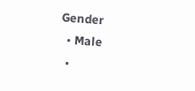Gender
  • Male
  •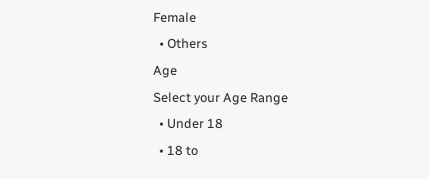Female
  • Others
Age
Select your Age Range
  • Under 18
  • 18 to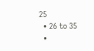25
  • 26 to 35
  •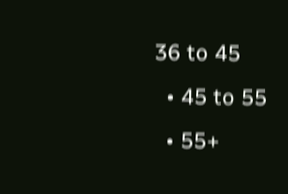36 to 45
  • 45 to 55
  • 55+